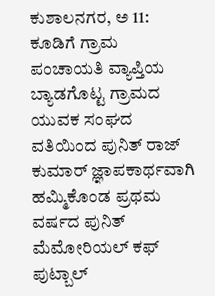ಕುಶಾಲನಗರ, ಅ 11: ಕೂಡಿಗೆ ಗ್ರಾಮ ಪಂಚಾಯತಿ ವ್ಯಾಪ್ತಿಯ ಬ್ಯಾಡಗೊಟ್ಟ ಗ್ರಾಮದ ಯುವಕ ಸಂಘದ ವತಿಯಿಂದ ಪುನಿತ್ ರಾಜ್ ಕುಮಾರ್ ಜ್ಞಾಪಕಾರ್ಥವಾಗಿ ಹಮ್ಮಿಕೊಂಡ ಪ್ರಥಮ ವರ್ಷದ ಪುನಿತ್ ಮೆಮೋರಿಯಲ್ ಕಫ್ ಪುಟ್ಬಾಲ್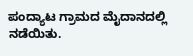ಪಂದ್ಯಾಟ ಗ್ರಾಮದ ಮೈದಾನದಲ್ಲಿ ನಡೆಯಿತು.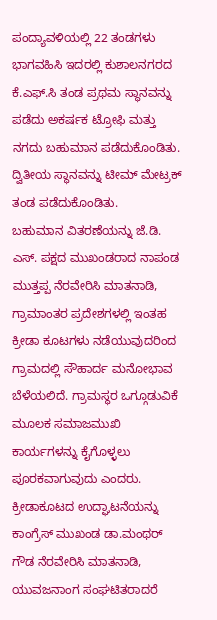ಪಂದ್ಯಾವಳಿಯಲ್ಲಿ 22 ತಂಡಗಳು ಭಾಗವಹಿಸಿ ಇದರಲ್ಲಿ ಕುಶಾಲನಗರದ ಕೆ.ಎಫ್.ಸಿ ತಂಡ ಪ್ರಥಮ ಸ್ಥಾನವನ್ನು ಪಡೆದು ಅಕರ್ಷಕ ಟ್ರೋಫಿ ಮತ್ತು ನಗದು ಬಹುಮಾನ ಪಡೆದುಕೊಂಡಿತು. ದ್ವಿತೀಯ ಸ್ಥಾನವನ್ನು ಟೀಮ್ ಮೇಟ್ರಕ್ ತಂಡ ಪಡೆದುಕೊಂಡಿತು.
ಬಹುಮಾನ ವಿತರಣೆಯನ್ನು ಜೆ.ಡಿ. ಎಸ್. ಪಕ್ಷದ ಮುಖಂಡರಾದ ನಾಪಂಡ ಮುತ್ತಪ್ಪ ನೆರವೇರಿಸಿ ಮಾತನಾಡಿ, ಗ್ರಾಮಾಂತರ ಪ್ರದೇಶಗಳಲ್ಲಿ ಇಂತಹ ಕ್ರೀಡಾ ಕೂಟಗಳು ನಡೆಯುವುದರಿಂದ ಗ್ರಾಮದಲ್ಲಿ ಸೌಹಾರ್ದ ಮನೋಭಾವ ಬೆಳೆಯಲಿದೆ. ಗ್ರಾಮಸ್ಥರ ಒಗ್ಗೂಡುವಿಕೆ ಮೂಲಕ ಸಮಾಜಮುಖಿ ಕಾರ್ಯಗಳನ್ನು ಕೈಗೊಳ್ಳಲು ಪೂರಕವಾಗುವುದು ಎಂದರು.
ಕ್ರೀಡಾಕೂಟದ ಉದ್ಘಾಟನೆಯನ್ನು ಕಾಂಗ್ರೆಸ್ ಮುಖಂಡ ಡಾ.ಮಂಥರ್ ಗೌಡ ನೆರವೇರಿಸಿ ಮಾತನಾಡಿ, ಯುವಜನಾಂಗ ಸಂಘಟಿತರಾದರೆ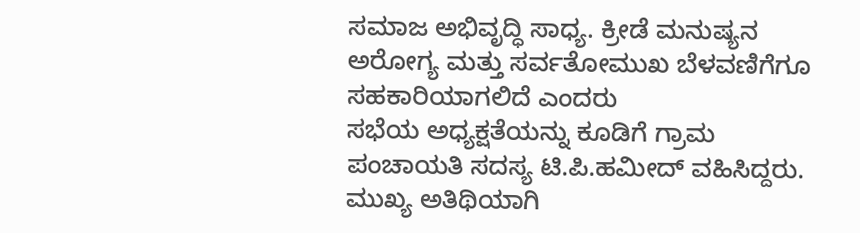ಸಮಾಜ ಅಭಿವೃದ್ಧಿ ಸಾಧ್ಯ. ಕ್ರೀಡೆ ಮನುಷ್ಯನ ಅರೋಗ್ಯ ಮತ್ತು ಸರ್ವತೋಮುಖ ಬೆಳವಣಿಗೆಗೂ ಸಹಕಾರಿಯಾಗಲಿದೆ ಎಂದರು
ಸಭೆಯ ಅಧ್ಯಕ್ಷತೆಯನ್ನು ಕೂಡಿಗೆ ಗ್ರಾಮ ಪಂಚಾಯತಿ ಸದಸ್ಯ ಟಿ.ಪಿ.ಹಮೀದ್ ವಹಿಸಿದ್ದರು.
ಮುಖ್ಯ ಅತಿಥಿಯಾಗಿ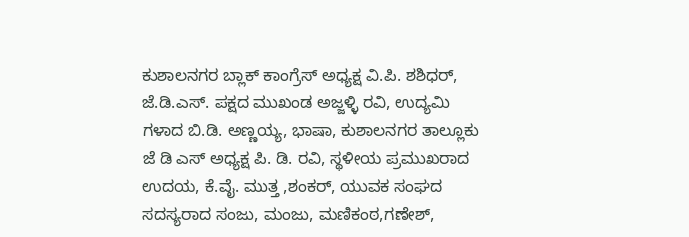ಕುಶಾಲನಗರ ಬ್ಲಾಕ್ ಕಾಂಗ್ರೆಸ್ ಅಧ್ಯಕ್ಷ ವಿ.ಪಿ. ಶಶಿಧರ್, ಜೆ.ಡಿ.ಎಸ್. ಪಕ್ಷದ ಮುಖಂಡ ಅಜ್ಜಳ್ಳಿ ರವಿ, ಉದ್ಯಮಿ ಗಳಾದ ಬಿ.ಡಿ. ಅಣ್ಣಯ್ಯ, ಭಾಷಾ, ಕುಶಾಲನಗರ ತಾಲ್ಲೂಕು ಜೆ ಡಿ ಎಸ್ ಅಧ್ಯಕ್ಷ ಪಿ. ಡಿ. ರವಿ, ಸ್ಥಳೀಯ ಪ್ರಮುಖರಾದ ಉದಯ, ಕೆ.ವೈ. ಮುತ್ತ ,ಶಂಕರ್, ಯುವಕ ಸಂಘದ ಸದಸ್ಯರಾದ ಸಂಜು, ಮಂಜು, ಮಣಿಕಂಠ,ಗಣೇಶ್,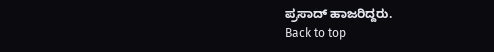ಪ್ರಸಾದ್ ಹಾಜರಿದ್ದರು.
Back to top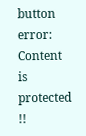button
error: Content is protected !!